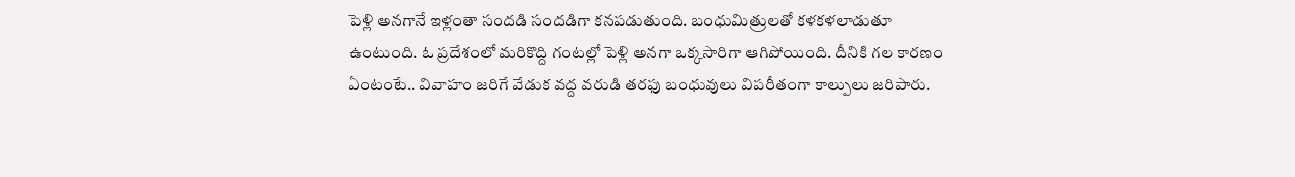పెళ్లి అనగానే ఇళ్లంతా సందడి సందడిగా కనపడుతుంది. బంధుమిత్రులతో కళకళలాడుతూ ఉంటుంది. ఓ ప్రదేశంలో మరికొద్ది గంటల్లో పెళ్లి అనగా ఒక్కసారిగా ఆగిపోయింది. దీనికి గల కారణం ఏంటంటే.. వివాహం జరిగే వేడుక వద్ద వరుడి తరఫు బంధువులు విపరీతంగా కాల్పులు జరిపారు.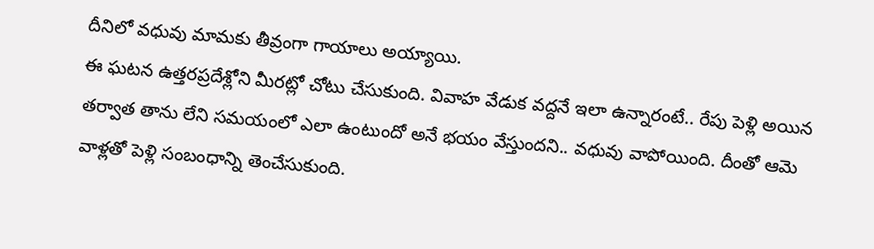దీనిలో వధువు మామకు తీవ్రంగా గాయాలు అయ్యాయి.
ఈ ఘటన ఉత్తరప్రదేశ్లోని మీరట్లో చోటు చేసుకుంది. వివాహ వేడుక వద్దనే ఇలా ఉన్నారంటే.. రేపు పెళ్లి అయిన తర్వాత తాను లేని సమయంలో ఎలా ఉంటుందో అనే భయం వేస్తుందని.. వధువు వాపోయింది. దీంతో ఆమె వాళ్లతో పెళ్లి సంబంధాన్ని తెంచేసుకుంది.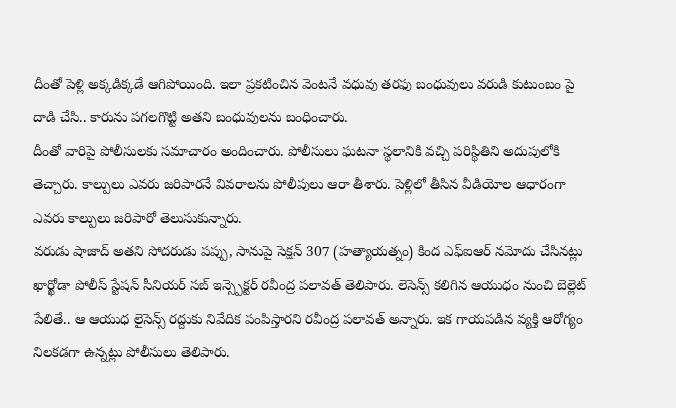దీంతో పెళ్లి అక్కడిక్కడే ఆగిపోయింది. ఇలా ప్రకటించిన వెంటనే వధువు తరఫు బంధువులు వరుడి కుటుంబం పై దాడి చేసి.. కారును పగలగొట్టి అతని బంధువులను బంధించారు.
దీంతో వారిపై పోలీసులకు సమాచారం అందించారు. పోలీసులు ఘటనా స్థలానికి వచ్చి పరిస్థితిని అదుపులోకి తెచ్చారు. కాల్పులు ఎవరు జరిపారనే వివరాలను పోలీపులు ఆరా తీశారు. పెళ్లిలో తీసిన వీడియోల ఆధారంగా ఎవరు కాల్పులు జరిపారో తెలుసుకున్నారు.
వరుడు షాజాద్ అతని సోదరుడు పప్పు, సానుపై సెక్షన్ 307 (హత్యాయత్నం) కింద ఎఫ్ఐఆర్ నమోదు చేసినట్లు ఖార్ఖోడా పోలీస్ స్టేషన్ సీనియర్ సబ్ ఇన్స్పెక్టర్ రవీంద్ర పలావత్ తెలిపారు. లెసెన్స్ కలిగిన ఆయుధం నుంచి బెల్లెట్ పేలితే.. ఆ ఆయుధ లైసెన్స్ రద్దుకు నివేదిక పంపిస్తారని రవీంద్ర పలావత్ అన్నారు. ఇక గాయపడిన వ్యక్తి ఆరోగ్యం నిలకడగా ఉన్నట్లు పోలీసులు తెలిపారు.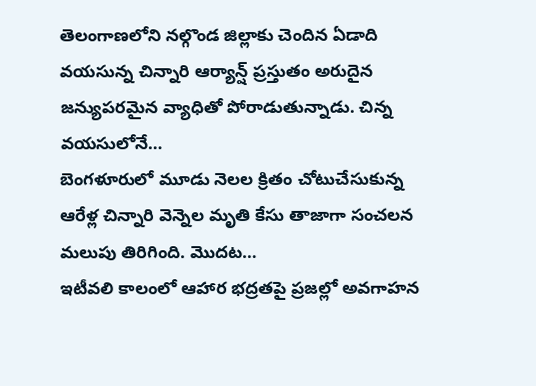తెలంగాణలోని నల్గొండ జిల్లాకు చెందిన ఏడాది వయసున్న చిన్నారి ఆర్యాన్ష్ ప్రస్తుతం అరుదైన జన్యుపరమైన వ్యాధితో పోరాడుతున్నాడు. చిన్న వయసులోనే…
బెంగళూరులో మూడు నెలల క్రితం చోటుచేసుకున్న ఆరేళ్ల చిన్నారి వెన్నెల మృతి కేసు తాజాగా సంచలన మలుపు తిరిగింది. మొదట…
ఇటీవలి కాలంలో ఆహార భద్రతపై ప్రజల్లో అవగాహన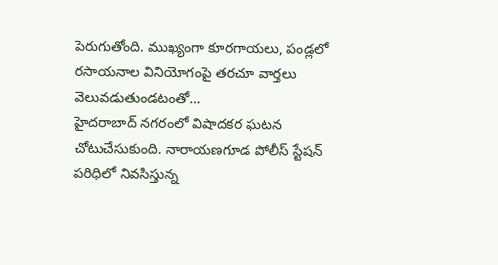పెరుగుతోంది. ముఖ్యంగా కూరగాయలు, పండ్లలో రసాయనాల వినియోగంపై తరచూ వార్తలు వెలువడుతుండటంతో…
హైదరాబాద్ నగరంలో విషాదకర ఘటన చోటుచేసుకుంది. నారాయణగూడ పోలీస్ స్టేషన్ పరిధిలో నివసిస్తున్న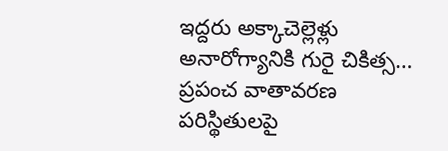ఇద్దరు అక్కాచెల్లెళ్లు అనారోగ్యానికి గురై చికిత్స…
ప్రపంచ వాతావరణ పరిస్థితులపై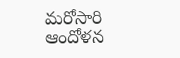మరోసారి ఆందోళన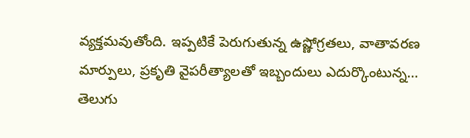వ్యక్తమవుతోంది. ఇప్పటికే పెరుగుతున్న ఉష్ణోగ్రతలు, వాతావరణ మార్పులు, ప్రకృతి వైపరీత్యాలతో ఇబ్బందులు ఎదుర్కొంటున్న…
తెలుగు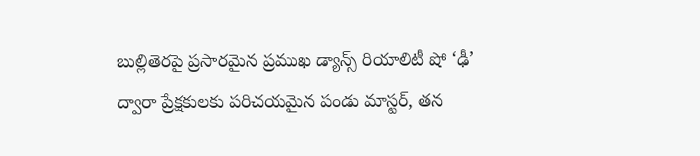బుల్లితెరపై ప్రసారమైన ప్రముఖ డ్యాన్స్ రియాలిటీ షో ‘ఢీ’ ద్వారా ప్రేక్షకులకు పరిచయమైన పండు మాస్టర్, తన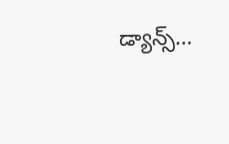డ్యాన్స్…